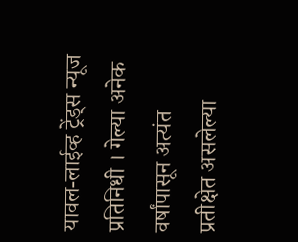यावल-लाईव्ह ट्रेंड्स न्यूज प्रतिनिधी । गेल्या अनेक वर्षांपासून अत्यंत प्रतीक्षेत असलेल्या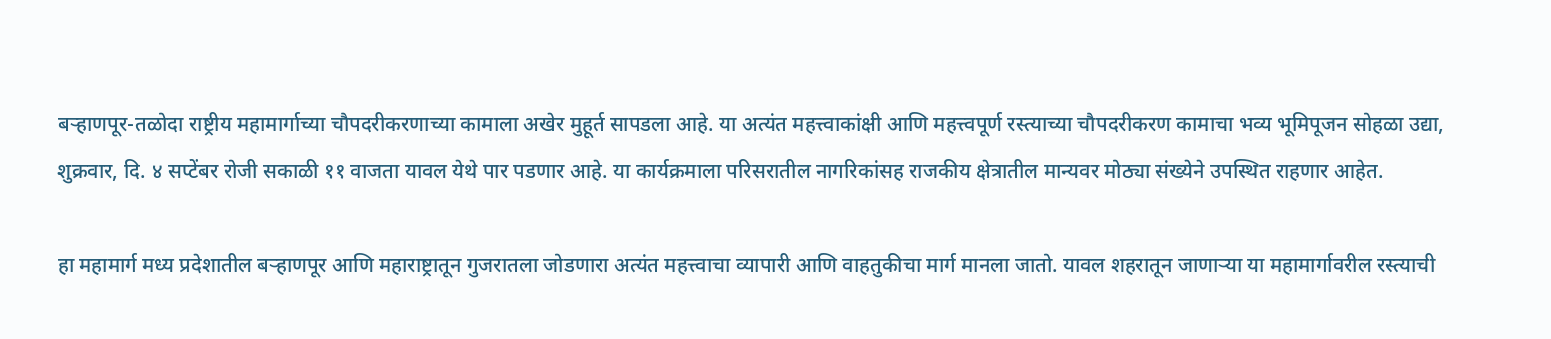बऱ्हाणपूर-तळोदा राष्ट्रीय महामार्गाच्या चौपदरीकरणाच्या कामाला अखेर मुहूर्त सापडला आहे. या अत्यंत महत्त्वाकांक्षी आणि महत्त्वपूर्ण रस्त्याच्या चौपदरीकरण कामाचा भव्य भूमिपूजन सोहळा उद्या, शुक्रवार, दि. ४ सप्टेंबर रोजी सकाळी ११ वाजता यावल येथे पार पडणार आहे. या कार्यक्रमाला परिसरातील नागरिकांसह राजकीय क्षेत्रातील मान्यवर मोठ्या संख्येने उपस्थित राहणार आहेत.

हा महामार्ग मध्य प्रदेशातील बऱ्हाणपूर आणि महाराष्ट्रातून गुजरातला जोडणारा अत्यंत महत्त्वाचा व्यापारी आणि वाहतुकीचा मार्ग मानला जातो. यावल शहरातून जाणाऱ्या या महामार्गावरील रस्त्याची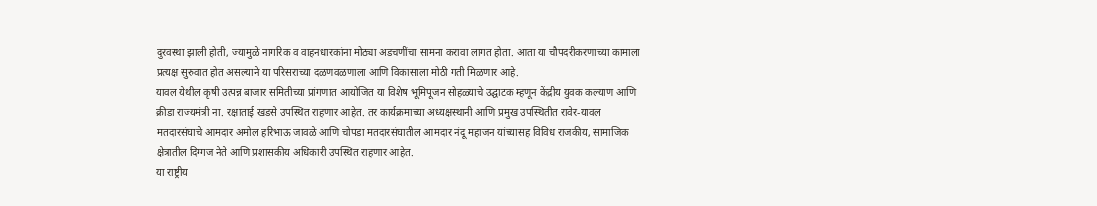दुरवस्था झाली होती, ज्यामुळे नागरिक व वाहनधारकांना मोठ्या अडचणींचा सामना करावा लागत होता. आता या चौपदरीकरणाच्या कामाला प्रत्यक्ष सुरुवात होत असल्याने या परिसराच्या दळणवळणाला आणि विकासाला मोठी गती मिळणार आहे.
यावल येथील कृषी उत्पन्न बाजार समितीच्या प्रांगणात आयोजित या विशेष भूमिपूजन सोहळ्याचे उद्घाटक म्हणून केंद्रीय युवक कल्याण आणि क्रीडा राज्यमंत्री ना. रक्षाताई खडसे उपस्थित राहणार आहेत. तर कार्यक्रमाच्या अध्यक्षस्थानी आणि प्रमुख उपस्थितीत रावेर-यावल मतदारसंघाचे आमदार अमोल हरिभाऊ जावळे आणि चोपडा मतदारसंघातील आमदार नंदू महाजन यांच्यासह विविध राजकीय, सामाजिक क्षेत्रातील दिग्गज नेते आणि प्रशासकीय अधिकारी उपस्थित राहणार आहेत.
या राष्ट्रीय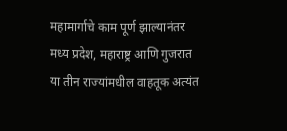महामार्गाचे काम पूर्ण झाल्यानंतर मध्य प्रदेश, महाराष्ट्र आणि गुजरात या तीन राज्यांमधील वाहतूक अत्यंत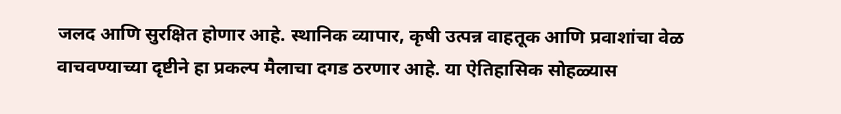जलद आणि सुरक्षित होणार आहे. स्थानिक व्यापार, कृषी उत्पन्न वाहतूक आणि प्रवाशांचा वेळ वाचवण्याच्या दृष्टीने हा प्रकल्प मैलाचा दगड ठरणार आहे. या ऐतिहासिक सोहळ्यास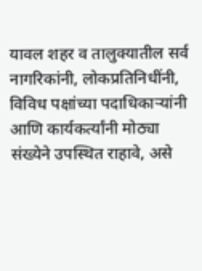यावल शहर व तालुक्यातील सर्व नागरिकांनी, लोकप्रतिनिधींनी, विविध पक्षांच्या पदाधिकाऱ्यांनी आणि कार्यकर्त्यांनी मोठ्या संख्येने उपस्थित राहावे, असे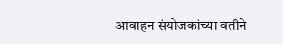आवाहन संयोजकांच्या वतीने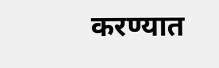करण्यात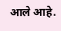आले आहे.